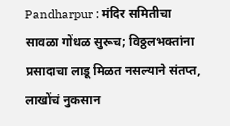Pandharpur : मंदिर समितीचा सावळा गोंधळ सुरूच; विठ्ठलभक्तांना प्रसादाचा लाडू मिळत नसल्याने संतप्त, लाखोंचं नुकसान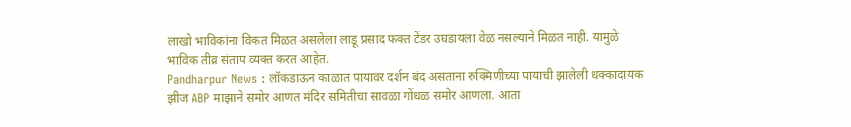लाखो भाविकांना विकत मिळत असलेला लाडू प्रसाद फक्त टेंडर उघडायला वेळ नसल्याने मिळत नाही. यामुळे भाविक तीव्र संताप व्यक्त करत आहेत.
Pandharpur News : लॉकडाऊन काळात पायावर दर्शन बंद असताना रुक्मिणीच्या पायाची झालेली धक्कादायक झीज ABP माझाने समोर आणत मंदिर समितीचा सावळा गोंधळ समोर आणला. आता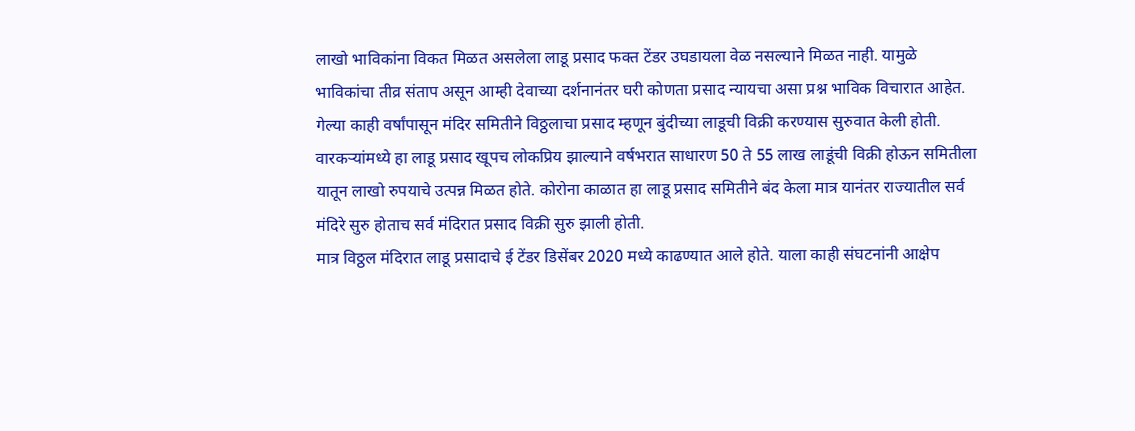लाखो भाविकांना विकत मिळत असलेला लाडू प्रसाद फक्त टेंडर उघडायला वेळ नसल्याने मिळत नाही. यामुळे भाविकांचा तीव्र संताप असून आम्ही देवाच्या दर्शनानंतर घरी कोणता प्रसाद न्यायचा असा प्रश्न भाविक विचारात आहेत.
गेल्या काही वर्षांपासून मंदिर समितीने विठ्ठलाचा प्रसाद म्हणून बुंदीच्या लाडूची विक्री करण्यास सुरुवात केली होती. वारकऱ्यांमध्ये हा लाडू प्रसाद खूपच लोकप्रिय झाल्याने वर्षभरात साधारण 50 ते 55 लाख लाडूंची विक्री होऊन समितीला यातून लाखो रुपयाचे उत्पन्न मिळत होते. कोरोना काळात हा लाडू प्रसाद समितीने बंद केला मात्र यानंतर राज्यातील सर्व मंदिरे सुरु होताच सर्व मंदिरात प्रसाद विक्री सुरु झाली होती.
मात्र विठ्ठल मंदिरात लाडू प्रसादाचे ई टेंडर डिसेंबर 2020 मध्ये काढण्यात आले होते. याला काही संघटनांनी आक्षेप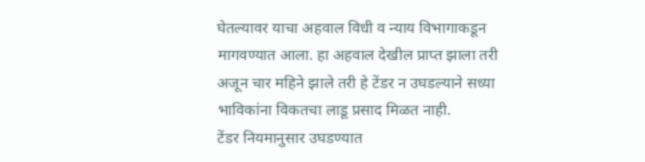घेतल्यावर याचा अहवाल विधी व न्याय विभागाकडून मागवण्यात आला. हा अहवाल देखील प्राप्त झाला तरी अजून चार महिने झाले तरी हे टेंडर न उघडल्याने सध्या भाविकांना विकतचा लाडू प्रसाद मिळत नाही.
टेंडर नियमानुसार उघडण्यात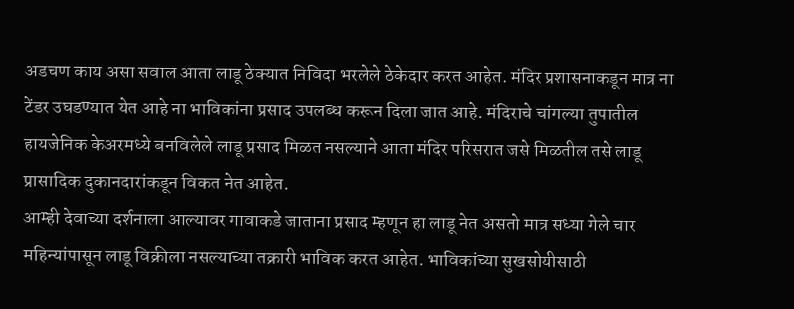अडचण काय असा सवाल आता लाडू ठेक्यात निविदा भरलेले ठेकेदार करत आहेत. मंदिर प्रशासनाकडून मात्र ना टेंडर उघडण्यात येत आहे ना भाविकांना प्रसाद उपलब्ध करून दिला जात आहे. मंदिराचे चांगल्या तुपातील हायजेनिक केअरमध्ये बनविलेले लाडू प्रसाद मिळत नसल्याने आता मंदिर परिसरात जसे मिळतील तसे लाडू प्रासादिक दुकानदारांकडून विकत नेत आहेत.
आम्ही देवाच्या दर्शनाला आल्यावर गावाकडे जाताना प्रसाद म्हणून हा लाडू नेत असतो मात्र सध्या गेले चार महिन्यांपासून लाडू विक्रीला नसल्याच्या तक्रारी भाविक करत आहेत. भाविकांच्या सुखसोयीसाठी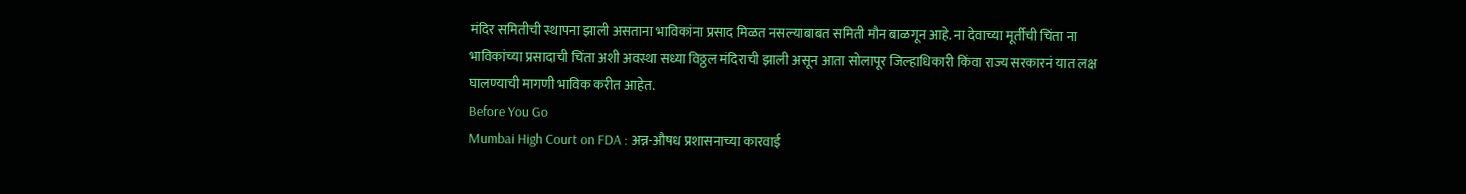मंदिर समितीची स्थापना झाली असताना भाविकांना प्रसाद मिळत नसल्याबाबत समिती मौन बाळगून आहे. ना देवाच्या मूर्तीची चिंता ना भाविकांच्या प्रसादाची चिंता अशी अवस्था सध्या विठ्ठल मंदिराची झाली असून आता सोलापूर जिल्हाधिकारी किंवा राज्य सरकारनं यात लक्ष घालण्याची मागणी भाविक करीत आहेत.
Before You Go
Mumbai High Court on FDA : अन्न-औषध प्रशासनाच्या कारवाई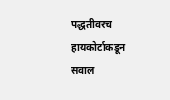पद्धतीवरच हायकोर्टाकडून सवाल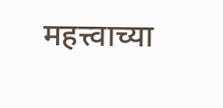महत्त्वाच्या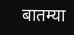बातम्या